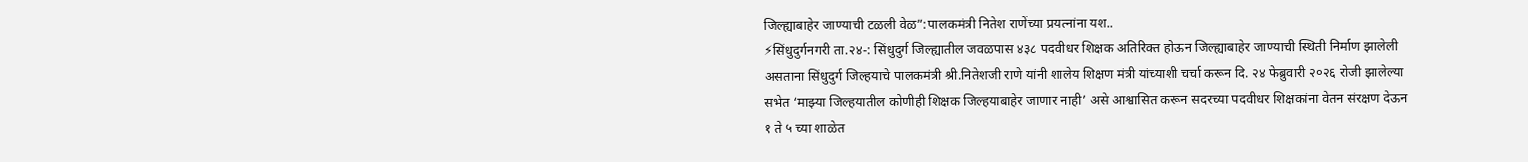जिल्ह्याबाहेर जाण्याची टळली वेळ”:पालकमंत्री नितेश राणेंच्या प्रयत्नांना यश..
⚡सिंधुदुर्गनगरी ता.२४-: सिंधुदुर्ग जिल्ह्यातील जवळपास ४३८ पदवीधर शिक्षक अतिरिक्त होऊन जिल्ह्याबाहेर जाण्याची स्थिती निर्माण झालेली असताना सिंधुदुर्ग जिल्हयाचे पालकमंत्री श्री.नितेशजी राणे यांनी शालेय शिक्षण मंत्री यांच्याशी चर्चा करून दि. २४ फेब्रुवारी २०२६ रोजी झालेल्या सभेत ‘माझ्या जिल्हयातील कोणीही शिक्षक जिल्हयाबाहेर जाणार नाही’ असे आश्वासित करून सदरच्या पदवीधर शिक्षकांना वेतन संरक्षण देऊन १ ते ५ च्या शाळेत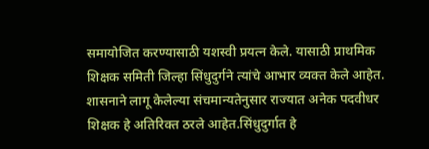समायोजित करण्यासाठी यशस्वी प्रयत्न केले. यासाठी प्राथमिक शिक्षक समिती जिल्हा सिंधुदुर्गने त्यांचे आभार व्यक्त केले आहेत.
शासनाने लागू केलेल्या संचमान्यतेनुसार राज्यात अनेक पदवीधर शिक्षक हे अतिरिक्त ठरले आहेत.सिंधुदुर्गात हे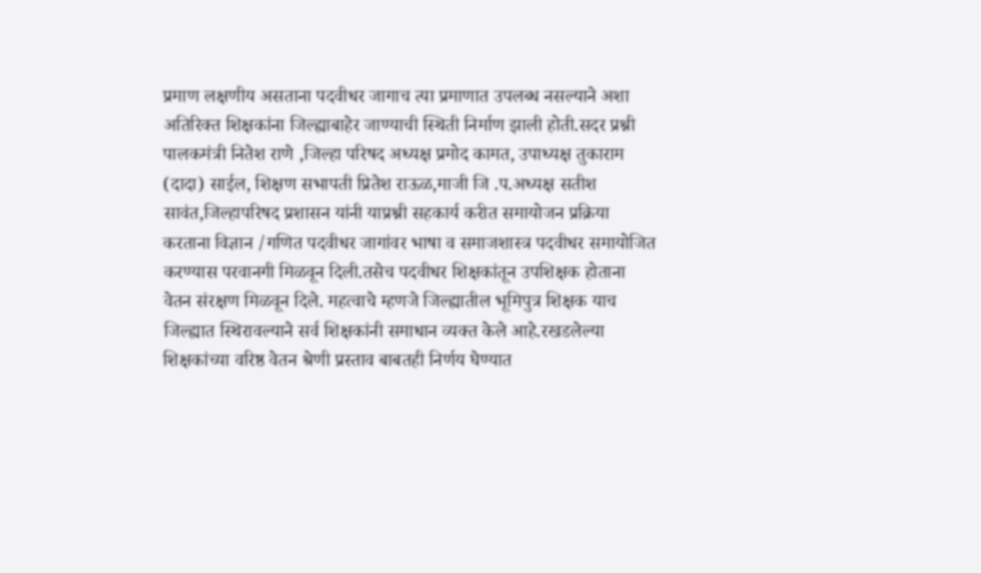प्रमाण लक्षणीय असताना पदवीधर जागाच त्या प्रमाणात उपलब्ध नसल्याने अशा अतिरिक्त शिक्षकांना जिल्ह्याबाहेर जाण्याची स्थिती निर्माण झाली होती.सदर प्रश्नी पालकमंत्री नितेश राणे ,जिल्हा परिषद अध्यक्ष प्रमोद कामत, उपाध्यक्ष तुकाराम (दादा) साईल, शिक्षण सभापती प्रितेश राऊळ,माजी जि .प.अध्यक्ष सतीश सावंत,जिल्हापरिषद प्रशासन यांनी याप्रश्नी सहकार्य करीत समायोजन प्रक्रिया करताना विज्ञान /गणित पदवीधर जागांवर भाषा व समाजशास्त्र पदवीधर समायोजित करण्यास परवानगी मिळवून दिली.तसेच पदवीधर शिक्षकांतून उपशिक्षक होताना वेतन संरक्षण मिळवून दिले. महत्वाचे म्हणजे जिल्ह्यातील भूमिपुत्र शिक्षक याच जिल्ह्यात स्थिरावल्याने सर्व शिक्षकांनी समाधान व्यक्त केले आहे.रखडलेल्या शिक्षकांच्या वरिष्ठ वेतन श्रेणी प्रस्ताव बाबतही निर्णय घेण्यात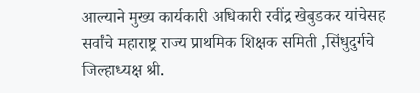आल्याने मुख्य कार्यकारी अधिकारी रवींद्र खेबुडकर यांचेसह सर्वांचे महाराष्ट्र राज्य प्राथमिक शिक्षक समिती ,सिंधुदुर्गचे जिल्हाध्यक्ष श्री.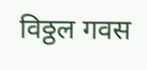विठ्ठल गवस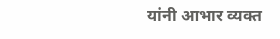यांनी आभार व्यक्त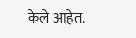केले आहेत.